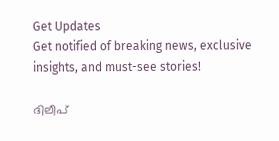Get Updates
Get notified of breaking news, exclusive insights, and must-see stories!

ദിലീപ്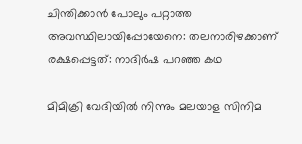ചിന്തിക്കാന്‍ പോലും പറ്റാത്ത അവസ്ഥിലായിപ്പോയേനെ: തലനാരിഴക്കാണ് രക്ഷപ്പെട്ടത്: നാദിർഷ പറഞ്ഞ കഥ

മിമിക്രി വേദിയില്‍ നിന്നും മലയാള സിനിമ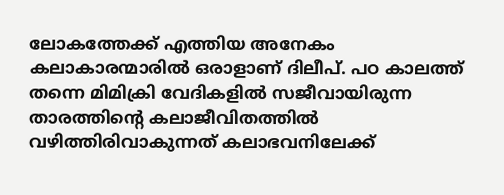ലോകത്തേക്ക് എത്തിയ അനേകം കലാകാരന്മാരില്‍ ഒരാളാണ് ദിലീപ്. പഠ കാലത്ത് തന്നെ മിമിക്രി വേദികളില്‍ സജീവായിരുന്ന താരത്തിന്റെ കലാജീവിതത്തില്‍ വഴിത്തിരിവാകുന്നത് കലാഭവനിലേക്ക്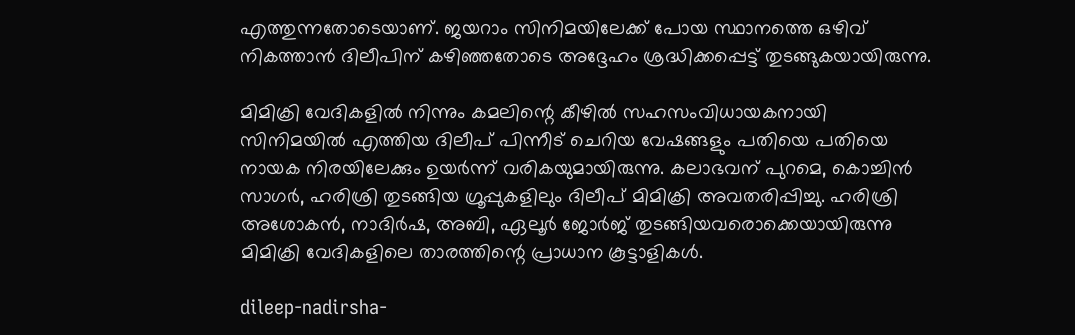എത്തുന്നതോടെയാണ്. ജയറാം സിനിമയിലേക്ക് പോയ സ്ഥാനത്തെ ഒഴിവ് നികത്താൻ ദിലീപിന് കഴിഞ്ഞതോടെ അദ്ദേഹം ശ്രദ്ധിക്കപ്പെട്ട് തുടങ്ങുകയായിരുന്നു.

മിമിക്രി വേദികളില്‍ നിന്നും കമലിന്റെ കീഴില്‍ സഹസംവിധായകനായി സിനിമയില്‍ എത്തിയ ദിലീപ് പിന്നീട് ചെറിയ വേഷങ്ങളും പതിയെ പതിയെ നായക നിരയിലേക്കും ഉയർന്ന് വരികയുമായിരുന്നു. കലാഭവന് പുറമെ, കൊച്ചിന്‍ സാഗർ, ഹരിശ്രി തുടങ്ങിയ ഗ്രൂപ്പുകളിലും ദിലീപ് മിമിക്രി അവതരിപ്പിച്ചു. ഹരിശ്രി അശോകന്‍, നാദിർഷ, അബി, ഏലൂർ ജോർജ് തുടങ്ങിയവരൊക്കെയായിരുന്നു മിമിക്രി വേദികളിലെ താരത്തിന്റെ പ്രാധാന കൂട്ടാളികള്‍.

dileep-nadirsha-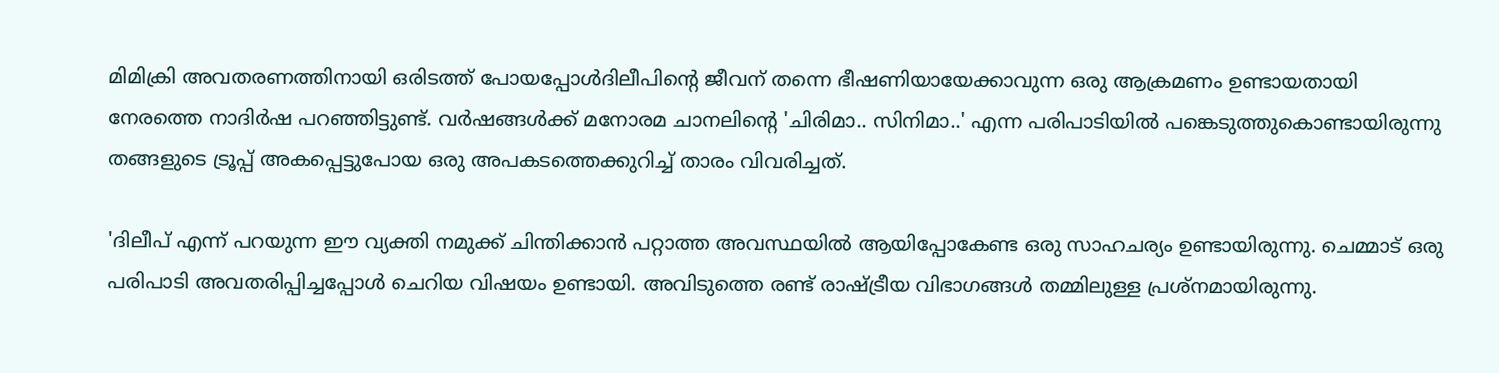മിമിക്രി അവതരണത്തിനായി ഒരിടത്ത് പോയപ്പോള്‍ദിലീപിന്റെ ജീവന് തന്നെ ഭീഷണിയായേക്കാവുന്ന ഒരു ആക്രമണം ഉണ്ടായതായി നേരത്തെ നാദിർഷ പറഞ്ഞിട്ടുണ്ട്. വർഷങ്ങള്‍ക്ക് മനോരമ ചാനലിന്റെ 'ചിരിമാ.. സിനിമാ..' എന്ന പരിപാടിയില്‍ പങ്കെടുത്തുകൊണ്ടായിരുന്നു തങ്ങളുടെ ട്രൂപ്പ് അകപ്പെട്ടുപോയ ഒരു അപകടത്തെക്കുറിച്ച് താരം വിവരിച്ചത്.

'ദിലീപ് എന്ന് പറയുന്ന ഈ വ്യക്തി നമുക്ക് ചിന്തിക്കാന്‍ പറ്റാത്ത അവസ്ഥയില്‍ ആയിപ്പോകേണ്ട ഒരു സാഹചര്യം ഉണ്ടായിരുന്നു. ചെമ്മാട് ഒരു പരിപാടി അവതരിപ്പിച്ചപ്പോള്‍ ചെറിയ വിഷയം ഉണ്ടായി. അവിടുത്തെ രണ്ട് രാഷ്ട്രീയ വിഭാഗങ്ങള്‍ തമ്മിലുള്ള പ്രശ്നമായിരുന്നു.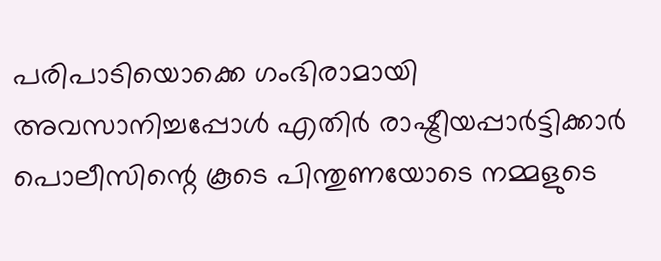പരിപാടിയൊക്കെ ഗംഭിരാമായി അവസാനിച്ചപ്പോള്‍ എതിർ രാഷ്ട്രീയപ്പാർട്ടിക്കാർ പൊലീസിന്റെ കൂടെ പിന്തുണയോടെ നമ്മളുടെ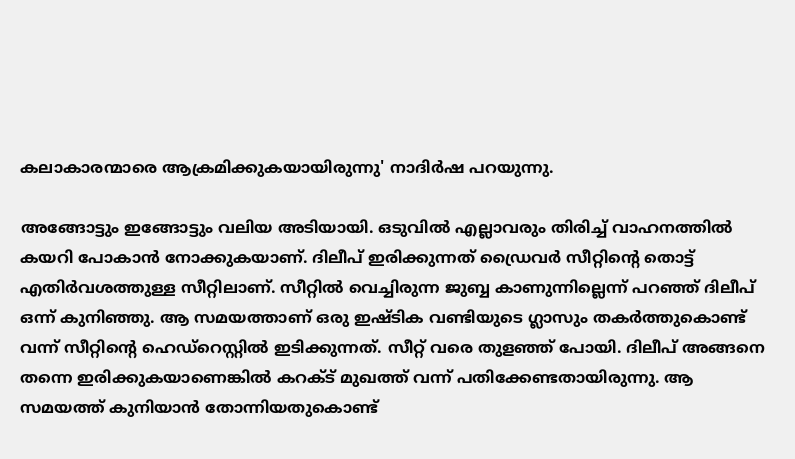കലാകാരന്മാരെ ആക്രമിക്കുകയായിരുന്നു' നാദിർഷ പറയുന്നു.

അങ്ങോട്ടും ഇങ്ങോട്ടും വലിയ അടിയായി. ഒടുവില്‍ എല്ലാവരും തിരിച്ച് വാഹനത്തില്‍ കയറി പോകാന്‍ നോക്കുകയാണ്. ദിലീപ് ഇരിക്കുന്നത് ഡ്രൈവർ സീറ്റിന്റെ തൊട്ട് എതിർവശത്തുള്ള സീറ്റിലാണ്. സീറ്റില്‍ വെച്ചിരുന്ന ജുബ്ബ കാണുന്നില്ലെന്ന് പറഞ്ഞ് ദിലീപ് ഒന്ന് കുനിഞ്ഞു. ആ സമയത്താണ് ഒരു ഇഷ്ടിക വണ്ടിയുടെ ഗ്ലാസും തകർത്തുകൊണ്ട് വന്ന് സീറ്റിന്റെ ഹെഡ്റെസ്റ്റില്‍ ഇടിക്കുന്നത്. സീറ്റ് വരെ തുളഞ്ഞ് പോയി. ദിലീപ് അങ്ങനെ തന്നെ ഇരിക്കുകയാണെങ്കില്‍ കറക്ട് മുഖത്ത് വന്ന് പതിക്കേണ്ടതായിരുന്നു. ആ സമയത്ത് കുനിയാന്‍ തോന്നിയതുകൊണ്ട്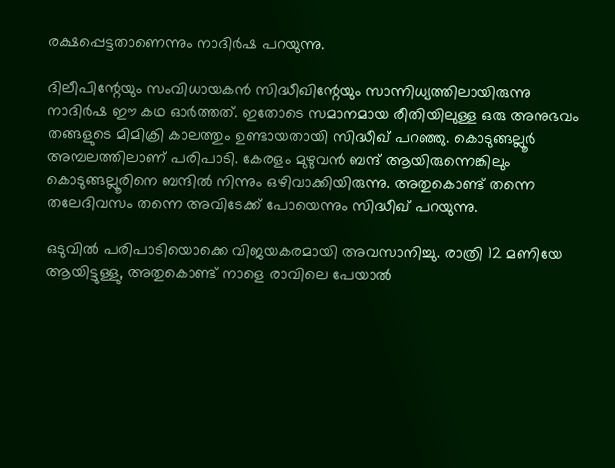രക്ഷപ്പെട്ടതാണെന്നും നാദിർഷ പറയുന്നു.

ദിലീപിന്റേയും സംവിധായകന്‍ സിദ്ധീഖിന്റേയും സാന്നിധ്യത്തിലായിരുന്നു നാദിർഷ ഈ കഥ ഓർത്തത്. ഇതോടെ സമാനമായ രീതിയിലുള്ള ഒരു അനുഭവം തങ്ങളുടെ മിമിക്രി കാലത്തും ഉണ്ടായതായി സിദ്ധീഖ് പറഞ്ഞു. കൊടുങ്ങല്ലൂർ അമ്പലത്തിലാണ് പരിപാടി. കേരളം മുഴുവന്‍ ബന്ദ് ആയിരുന്നെങ്കിലും കൊടുങ്ങല്ലൂരിനെ ബന്ദില്‍ നിന്നും ഒഴിവാക്കിയിരുന്നു. അതുകൊണ്ട് തന്നെ തലേദിവസം തന്നെ അവിടേക്ക് പോയെന്നും സിദ്ധീഖ് പറയുന്നു.

ഒടുവില്‍ പരിപാടിയൊക്കെ വിജയകരമായി അവസാനിച്ചു. രാത്രി 12 മണിയേ ആയിട്ടുള്ളു, അതുകൊണ്ട് നാളെ രാവിലെ പേയാല്‍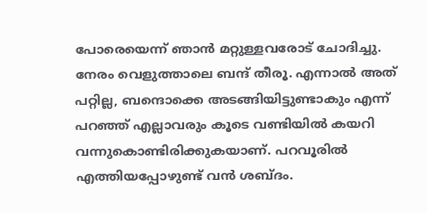പോരെയെന്ന് ഞാന്‍ മറ്റുള്ളവരോട് ചോദിച്ചു. നേരം വെളുത്താലെ ബന്ദ് തീരൂ. എന്നാല്‍ അത് പറ്റില്ല, ബന്ദൊക്കെ അടങ്ങിയിട്ടുണ്ടാകും എന്ന് പറഞ്ഞ് എല്ലാവരും കൂടെ വണ്ടിയില്‍ കയറി വന്നുകൊണ്ടിരിക്കുകയാണ്. പറവൂരില്‍ എത്തിയപ്പോഴുണ്ട് വന്‍ ശബ്ദം.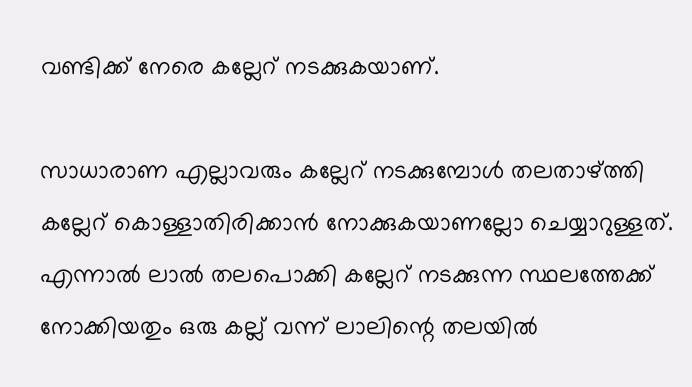വണ്ടിക്ക് നേരെ കല്ലേറ് നടക്കുകയാണ്.

സാധാരാണ എല്ലാവരും കല്ലേറ് നടക്കുമ്പോള്‍ തലതാഴ്ത്തി കല്ലേറ് കൊള്ളാതിരിക്കാന്‍ നോക്കുകയാണല്ലോ ചെയ്യാറുള്ളത്. എന്നാല്‍ ലാല്‍ തലപൊക്കി കല്ലേറ് നടക്കുന്ന സ്ഥലത്തേക്ക് നോക്കിയതും ഒരു കല്ല് വന്ന് ലാലിന്റെ തലയില്‍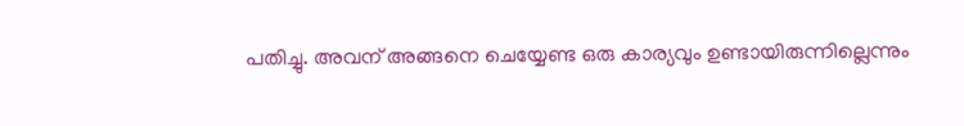പതിച്ചു. അവന് അങ്ങനെ ചെയ്യേണ്ട ഒരു കാര്യവും ഉണ്ടായിരുന്നില്ലെന്നും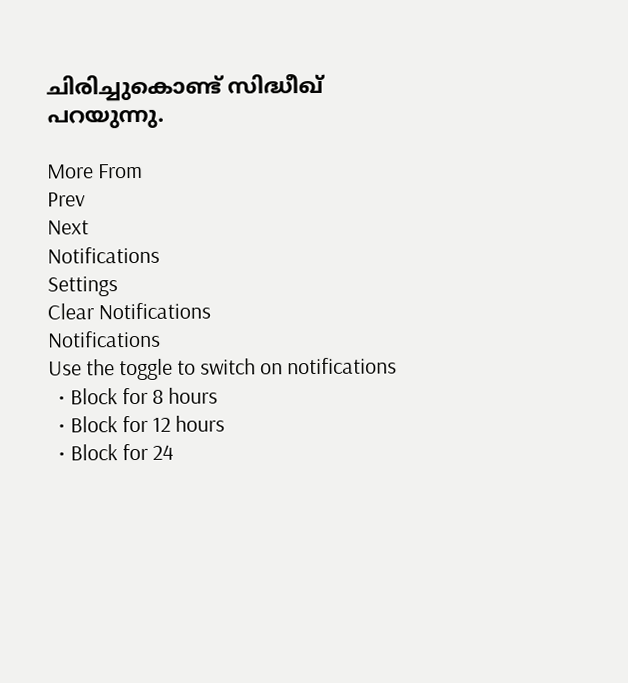ചിരിച്ചുകൊണ്ട് സിദ്ധീഖ് പറയുന്നു.

More From
Prev
Next
Notifications
Settings
Clear Notifications
Notifications
Use the toggle to switch on notifications
  • Block for 8 hours
  • Block for 12 hours
  • Block for 24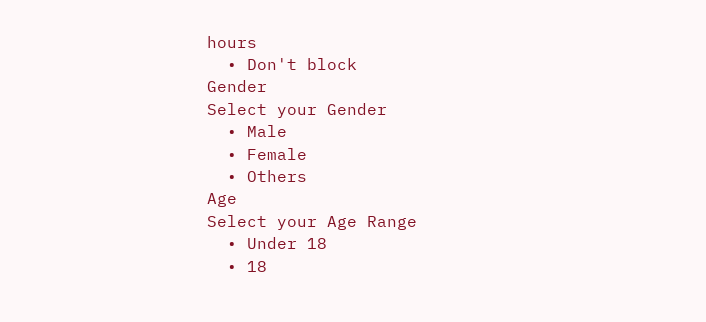hours
  • Don't block
Gender
Select your Gender
  • Male
  • Female
  • Others
Age
Select your Age Range
  • Under 18
  • 18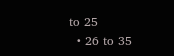to 25
  • 26 to 35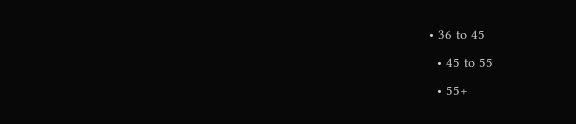• 36 to 45
  • 45 to 55
  • 55+